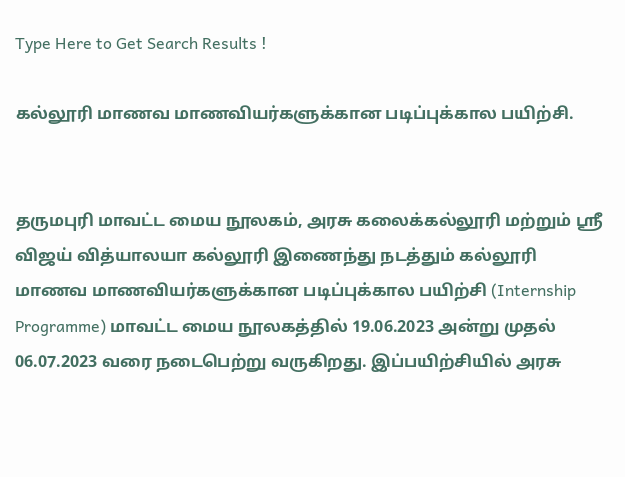Type Here to Get Search Results !

கல்லூரி மாணவ மாணவியர்களுக்கான படிப்புக்கால பயிற்சி.


தருமபுரி மாவட்ட மைய நூலகம், அரசு கலைக்கல்லூரி மற்றும் ஶ்ரீ விஜய் வித்யாலயா கல்லூரி இணைந்து நடத்தும் கல்லூரி மாணவ மாணவியர்களுக்கான படிப்புக்கால பயிற்சி (Internship Programme) மாவட்ட மைய நூலகத்தில் 19.06.2023 அன்று முதல் 06.07.2023 வரை நடைபெற்று வருகிறது. இப்பயிற்சியில் அரசு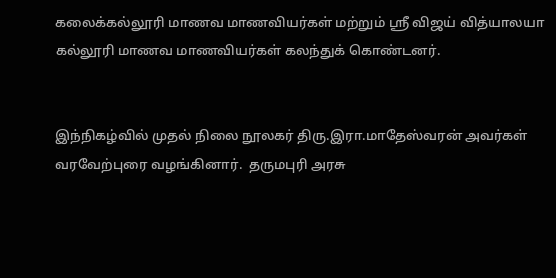கலைக்கல்லூரி மாணவ மாணவியர்கள் மற்றும் ஶ்ரீ விஜய் வித்யாலயா கல்லூரி மாணவ மாணவியர்கள் கலந்துக் கொண்டனர்.


இந்நிகழ்வில் முதல் நிலை நூலகர் திரு.இரா.மாதேஸ்வரன் அவர்கள் வரவேற்புரை வழங்கினார்.  தருமபுரி அரசு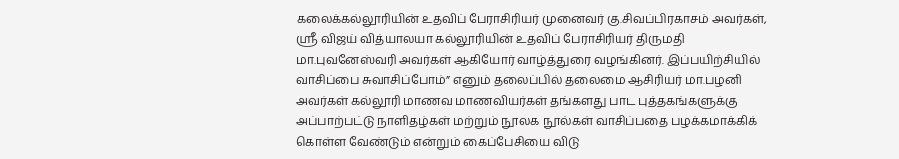கலைக்கல்லூரியின் உதவிப் பேராசிரியர் முனைவர் கு.சிவப்பிரகாசம் அவர்கள், ஶ்ரீ விஜய் வித்யாலயா கல்லூரியின் உதவிப் பேராசிரியர் திருமதி மா.புவனேஸ்வரி அவர்கள் ஆகியோர் வாழ்த்துரை வழங்கினர். இப்பயிற்சியில் வாசிப்பை சுவாசிப்போம்” எனும் தலைப்பில் தலைமை ஆசிரியர் மா.பழனி அவர்கள் கல்லூரி மாணவ மாணவியர்கள் தங்களது பாட புத்தகங்களுக்கு அப்பாற்பட்டு நாளிதழ்கள் மற்றும் நூலக நூல்கள் வாசிப்பதை பழக்கமாக்கிக் கொள்ள வேண்டும் என்றும் கைப்பேசியை விடு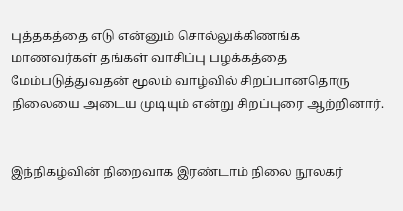புத்தகத்தை எடு என்னும் சொல்லுக்கிணங்க மாணவர்கள் தங்கள் வாசிப்பு பழக்கத்தை மேம்படுத்துவதன் மூலம் வாழ்வில் சிறப்பானதொரு நிலையை அடைய முடியும் என்று சிறப்புரை ஆற்றினார்.


இந்நிகழ்வின் நிறைவாக இரண்டாம் நிலை நூலகர்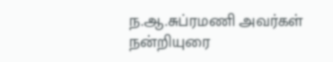ந.ஆ.சுப்ரமணி அவர்கள் நன்றியுரை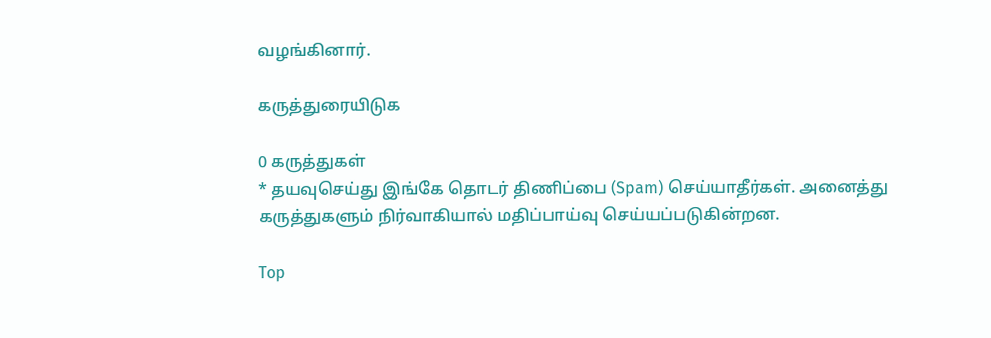வழங்கினார்.

கருத்துரையிடுக

0 கருத்துகள்
* தயவுசெய்து இங்கே தொடர் திணிப்பை (Spam) செய்யாதீர்கள். அனைத்து கருத்துகளும் நிர்வாகியால் மதிப்பாய்வு செய்யப்படுகின்றன.

Top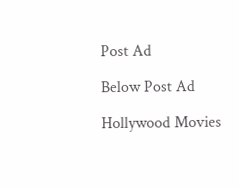Post Ad

Below Post Ad

Hollywood Movies